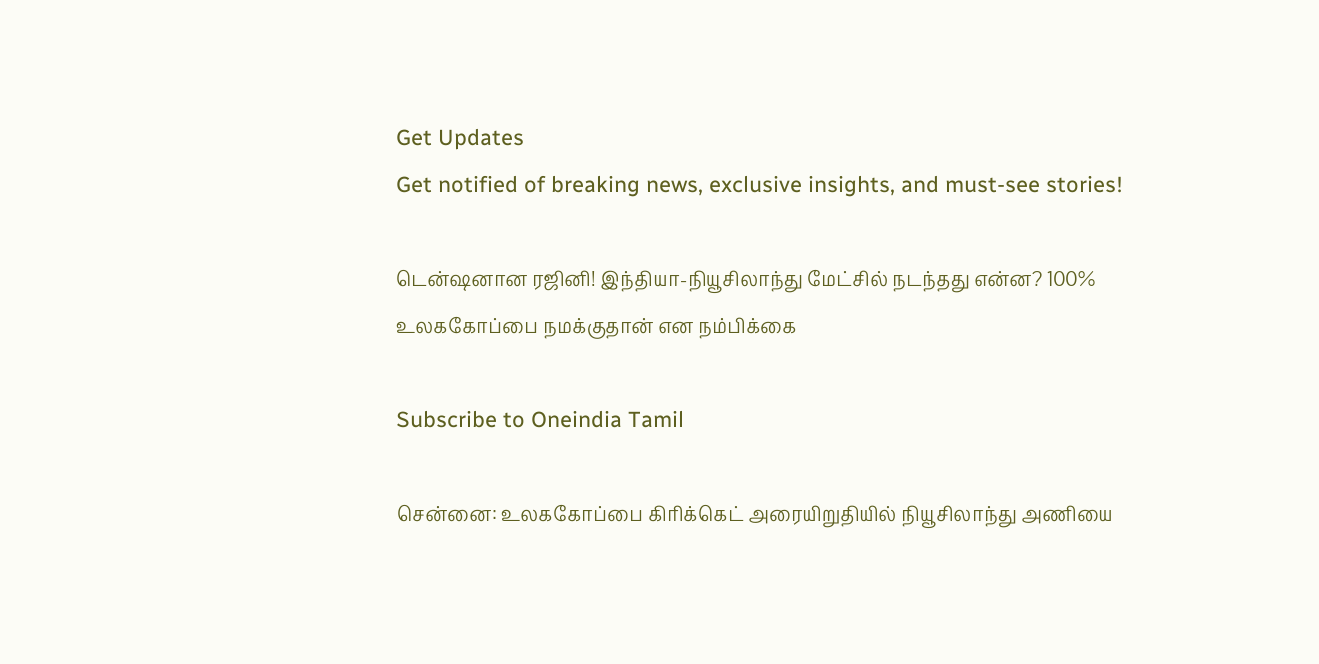Get Updates
Get notified of breaking news, exclusive insights, and must-see stories!

டென்ஷனான ரஜினி! இந்தியா-நியூசிலாந்து மேட்சில் நடந்தது என்ன? 100% உலககோப்பை நமக்குதான் என நம்பிக்கை

Subscribe to Oneindia Tamil

சென்னை: உலககோப்பை கிரிக்கெட் அரையிறுதியில் நியூசிலாந்து அணியை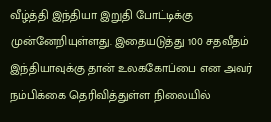வீழ்த்தி இந்தியா இறுதி போட்டிக்கு முன்னேறியுள்ளது. இதையடுத்து 100 சதவீதம் இந்தியாவுக்கு தான் உலககோப்பை என அவர் நம்பிக்கை தெரிவித்துள்ள நிலையில்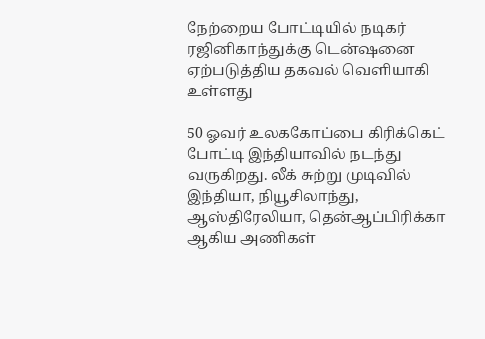நேற்றைய போட்டியில் நடிகர் ரஜினிகாந்துக்கு டென்ஷனை ஏற்படுத்திய தகவல் வெளியாகி உள்ளது

50 ஓவர் உலககோப்பை கிரிக்கெட் போட்டி இந்தியாவில் நடந்து வருகிறது. லீக் சுற்று முடிவில் இந்தியா, நியூசிலாந்து, ஆஸ்திரேலியா, தென்ஆப்பிரிக்கா ஆகிய அணிகள்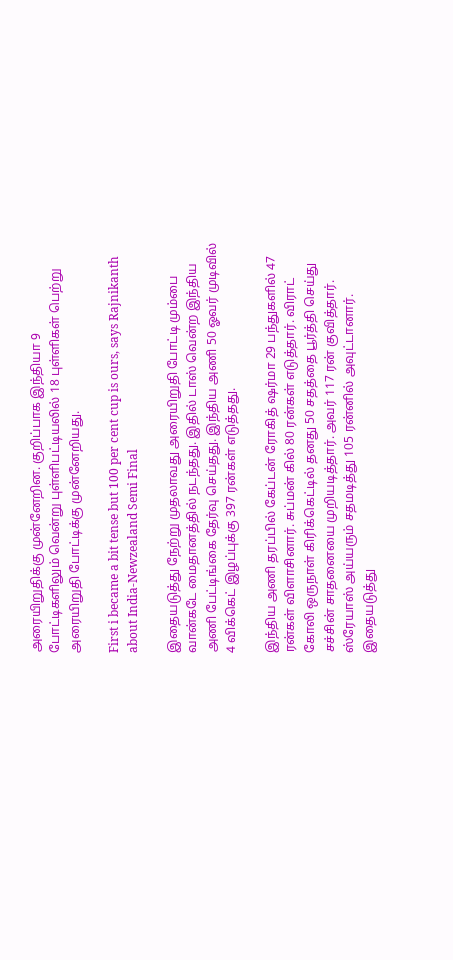அரையிறுதிக்கு முன்னேறின. குறிப்பாக இந்தியா 9 போட்டிகளிலும் வென்று புள்ளிபட்டியலில் 18 புள்ளிகள் பெற்று அரையிறுதி போட்டிக்கு முன்னேறியது.

First i became a bit tense but 100 per cent cup is ours, says Rajnikanth about India-Newzealand Semi Final

இதையடுத்து நேற்று முதலாவது அரையிறுதி போட்டி மும்பை வான்கடே மைதானத்தில் நடந்தது. இதில் டாஸ் வென்ற இந்திய அணி பேட்டிங்கை தேர்வு செய்தது. இந்திய அணி 50 ஓவர் முடிவில் 4 விக்கெட் இழப்புக்கு 397 ரன்கள் எடுத்தது.

இந்திய அணி தரப்பில் கேப்டன் ரோகித் ஷர்மா 29 பந்துகளில் 47 ரன்கள் விளாசினார். சுப்மன் கில் 80 ரன்கள் எடுத்தார். விராட் கோலி ஒருநாள் கிரிக்கெட்டில் தனது 50 சதத்தை பூர்த்தி செய்து சச்சின் சாதனையை முறியடித்தார். அவர் 117 ரன் குவித்தார். ஸ்ரேயாஸ் அய்யரும் சதமடித்து 105 ரன்னில் அவுட்டானார். இதையடுத்து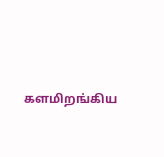களமிறங்கிய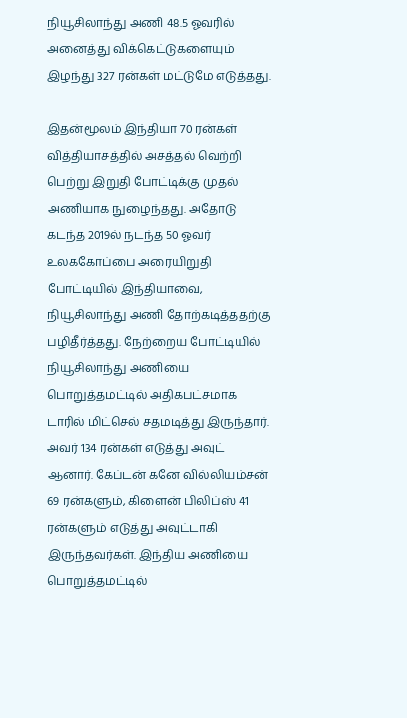நியூசிலாந்து அணி 48.5 ஓவரில் அனைத்து விக்கெட்டுகளையும் இழந்து 327 ரன்கள் மட்டுமே எடுத்தது.

இதன்மூலம் இந்தியா 70 ரன்கள் வித்தியாசத்தில் அசத்தல் வெற்றி பெற்று இறுதி போட்டிக்கு முதல் அணியாக நுழைந்தது. அதோடு கடந்த 2019ல் நடந்த 50 ஓவர் உலககோப்பை அரையிறுதி போட்டியில் இந்தியாவை, நியூசிலாந்து அணி தோற்கடித்ததற்கு பழிதீர்த்தது. நேற்றைய போட்டியில் நியூசிலாந்து அணியை பொறுத்தமட்டில் அதிகபட்சமாக டாரில் மிட்செல் சதமடித்து இருந்தார். அவர் 134 ரன்கள் எடுத்து அவுட் ஆனார். கேப்டன் கனே வில்லியம்சன் 69 ரன்களும், கிளைன் பிலிப்ஸ் 41 ரன்களும் எடுத்து அவுட்டாகி இருந்தவர்கள். இந்திய அணியை பொறுத்தமட்டில்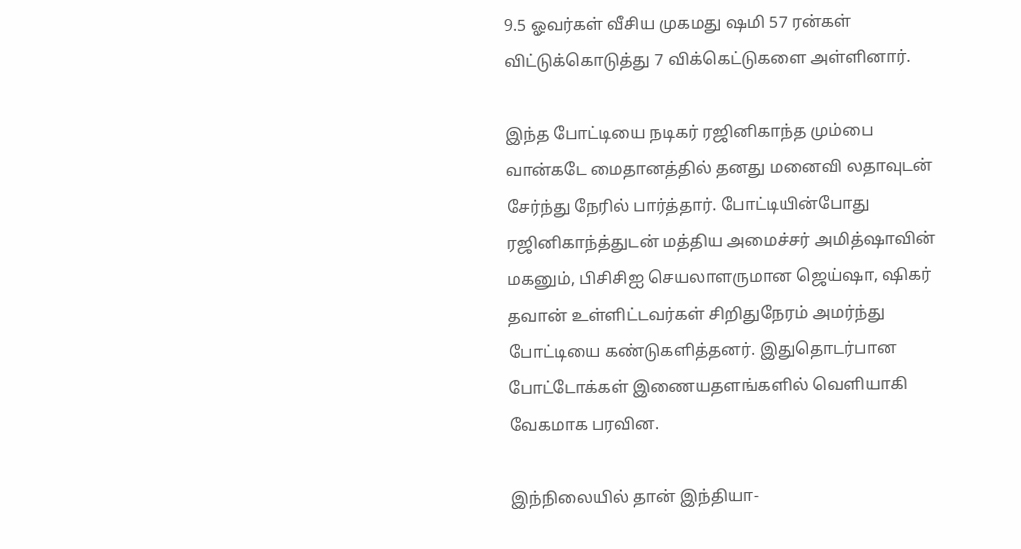9.5 ஓவர்கள் வீசிய முகமது ஷமி 57 ரன்கள் விட்டுக்கொடுத்து 7 விக்கெட்டுகளை அள்ளினார்.

இந்த போட்டியை நடிகர் ரஜினிகாந்த மும்பை வான்கடே மைதானத்தில் தனது மனைவி லதாவுடன் சேர்ந்து நேரில் பார்த்தார். போட்டியின்போது ரஜினிகாந்த்துடன் மத்திய அமைச்சர் அமித்ஷாவின் மகனும், பிசிசிஐ செயலாளருமான ஜெய்ஷா, ஷிகர் தவான் உள்ளிட்டவர்கள் சிறிதுநேரம் அமர்ந்து போட்டியை கண்டுகளித்தனர். இதுதொடர்பான போட்டோக்கள் இணையதளங்களில் வெளியாகி வேகமாக பரவின.

இந்நிலையில் தான் இந்தியா-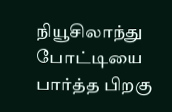நியூசிலாந்து போட்டியை பார்த்த பிறகு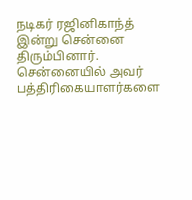நடிகர் ரஜினிகாந்த் இன்று சென்னை திரும்பினார். சென்னையில் அவர் பத்திரிகையாளர்களை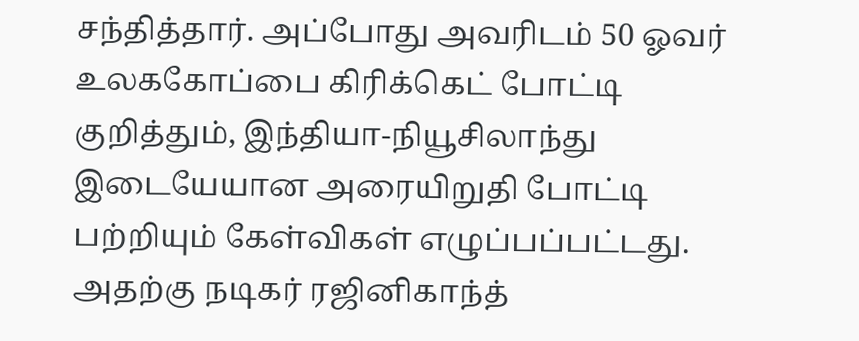சந்தித்தார். அப்போது அவரிடம் 50 ஓவர் உலககோப்பை கிரிக்கெட் போட்டி குறித்தும், இந்தியா-நியூசிலாந்து இடையேயான அரையிறுதி போட்டி பற்றியும் கேள்விகள் எழுப்பப்பட்டது. அதற்கு நடிகர் ரஜினிகாந்த்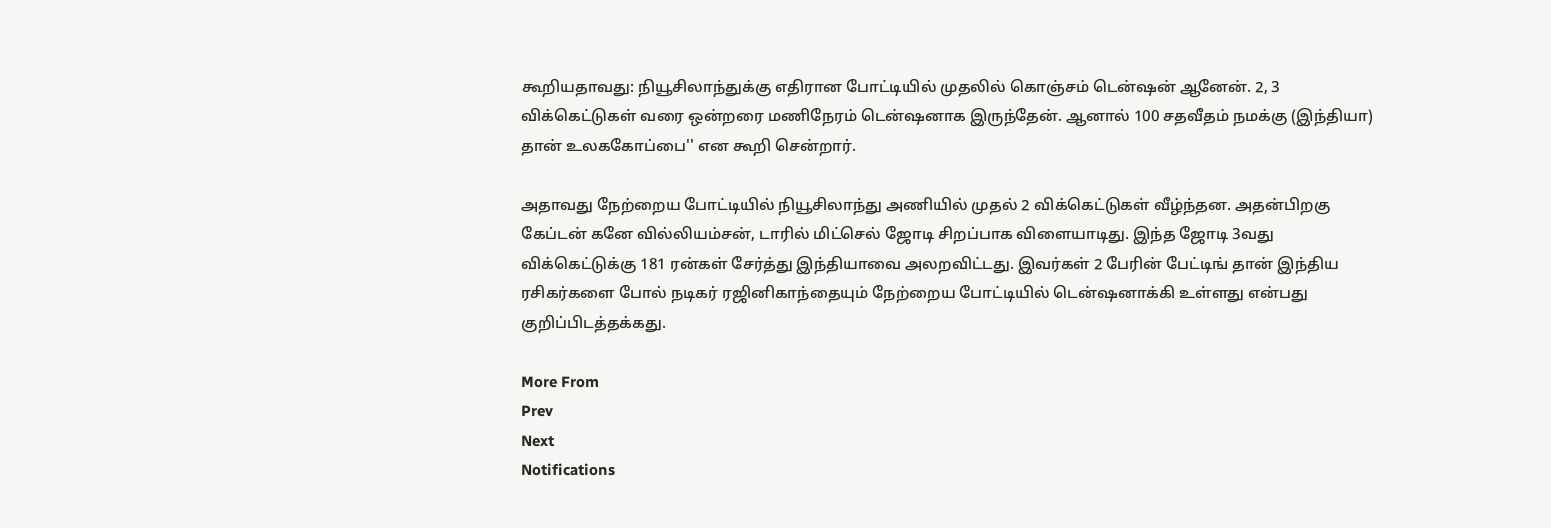கூறியதாவது: நியூசிலாந்துக்கு எதிரான போட்டியில் முதலில் கொஞ்சம் டென்ஷன் ஆனேன். 2, 3 விக்கெட்டுகள் வரை ஒன்றரை மணிநேரம் டென்ஷனாக இருந்தேன். ஆனால் 100 சதவீதம் நமக்கு (இந்தியா) தான் உலககோப்பை'' என கூறி சென்றார்.

அதாவது நேற்றைய போட்டியில் நியூசிலாந்து அணியில் முதல் 2 விக்கெட்டுகள் வீழ்ந்தன. அதன்பிறகு கேப்டன் கனே வில்லியம்சன், டாரில் மிட்செல் ஜோடி சிறப்பாக விளையாடிது. இந்த ஜோடி 3வது விக்கெட்டுக்கு 181 ரன்கள் சேர்த்து இந்தியாவை அலறவிட்டது. இவர்கள் 2 பேரின் பேட்டிங் தான் இந்திய ரசிகர்களை போல் நடிகர் ரஜினிகாந்தையும் நேற்றைய போட்டியில் டென்ஷனாக்கி உள்ளது என்பது குறிப்பிடத்தக்கது.

More From
Prev
Next
Notifications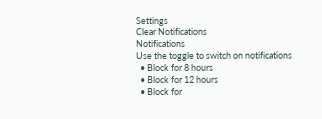Settings
Clear Notifications
Notifications
Use the toggle to switch on notifications
  • Block for 8 hours
  • Block for 12 hours
  • Block for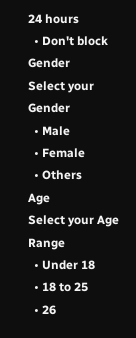24 hours
  • Don't block
Gender
Select your Gender
  • Male
  • Female
  • Others
Age
Select your Age Range
  • Under 18
  • 18 to 25
  • 26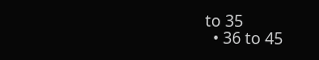to 35
  • 36 to 45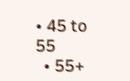• 45 to 55
  • 55+